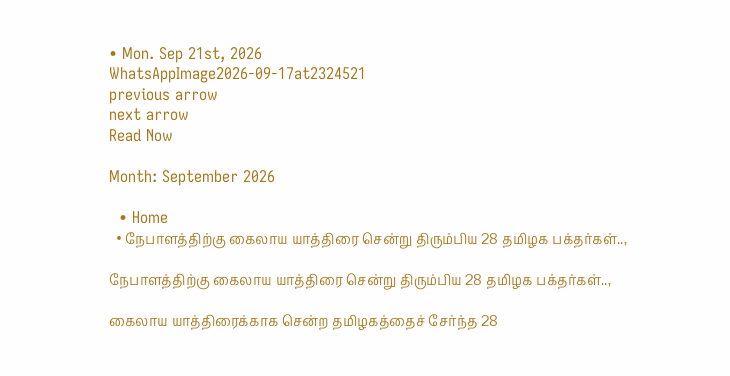• Mon. Sep 21st, 2026
WhatsAppImage2026-09-17at2324521
previous arrow
next arrow
Read Now

Month: September 2026

  • Home
  • நேபாளத்திற்கு கைலாய யாத்திரை சென்று திரும்பிய 28 தமிழக பக்தர்கள்..,

நேபாளத்திற்கு கைலாய யாத்திரை சென்று திரும்பிய 28 தமிழக பக்தர்கள்..,

கைலாய யாத்திரைக்காக சென்ற தமிழகத்தைச் சேர்ந்த 28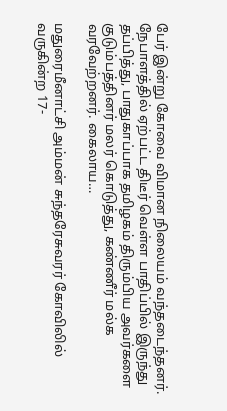பேர் இன்று கோவை விமான நிலையம் வந்தடைந்தனர். நேபாளத்தில் ஏற்பட்ட திடீர் வெள்ள பாதிப்பில் இருந்து தப்பித்து, பாதுகாப்பாக தமிழகம் திரும்பிய அவர்களை குடும்பத்தினர் மலர் கொடுத்து, கண்ணீர் மல்க வரவேற்றனர். கைலாய…

மதுரைமீனாட்சி அம்மன் சுந்தரேசுவரர் கோவிலில் வருகின்ற 17-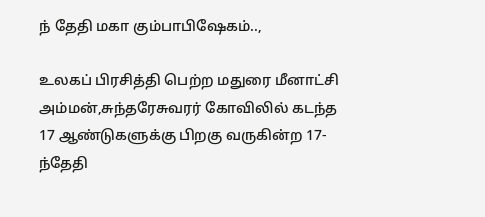ந் தேதி மகா கும்பாபிஷேகம்..,

உலகப் பிரசித்தி பெற்ற மதுரை மீனாட்சி அம்மன்,சுந்தரேசுவரர் கோவிலில் கடந்த 17 ஆண்டுகளுக்கு பிறகு வருகின்ற 17-ந்தேதி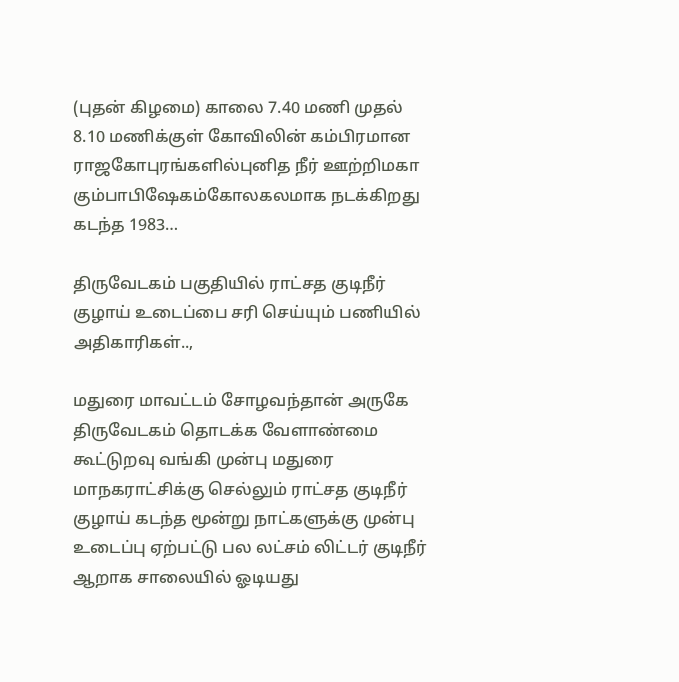(புதன் கிழமை) காலை 7.40 மணி முதல் 8.10 மணிக்குள் கோவிலின் கம்பிரமான ராஜகோபுரங்களில்புனித நீர் ஊற்றிமகா கும்பாபிஷேகம்கோலகலமாக நடக்கிறது கடந்த 1983…

திருவேடகம் பகுதியில் ராட்சத குடிநீர் குழாய் உடைப்பை சரி செய்யும் பணியில் அதிகாரிகள்..,

மதுரை மாவட்டம் சோழவந்தான் அருகே திருவேடகம் தொடக்க வேளாண்மை கூட்டுறவு வங்கி முன்பு மதுரை மாநகராட்சிக்கு செல்லும் ராட்சத குடிநீர் குழாய் கடந்த மூன்று நாட்களுக்கு முன்பு உடைப்பு ஏற்பட்டு பல லட்சம் லிட்டர் குடிநீர் ஆறாக சாலையில் ஓடியது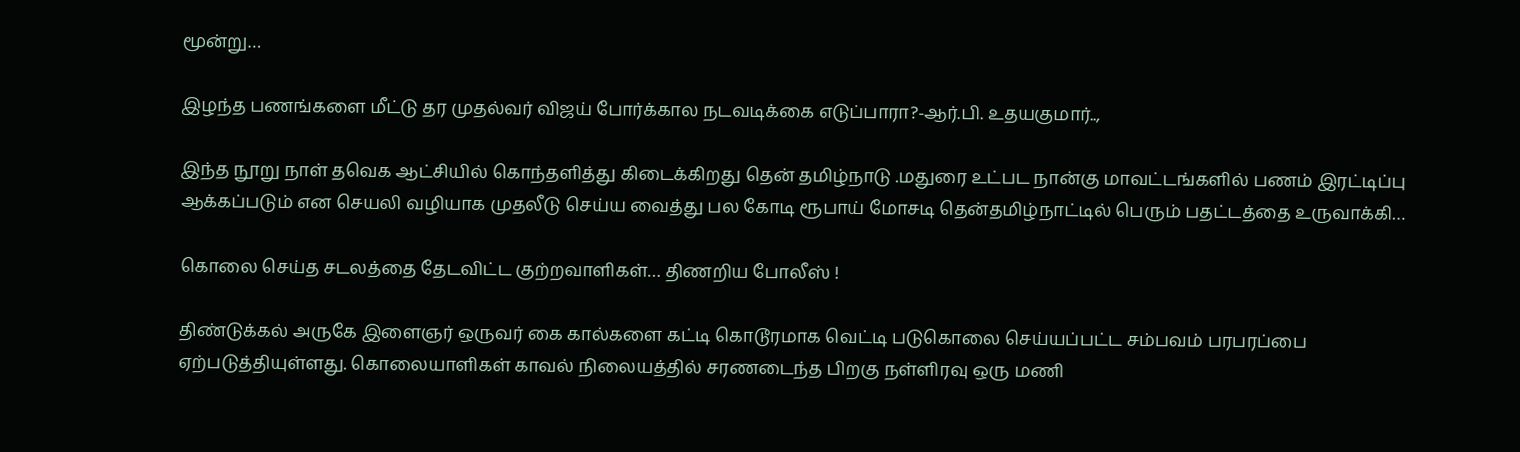மூன்று…

இழந்த பணங்களை மீட்டு தர முதல்வர் விஜய் போர்க்கால நடவடிக்கை எடுப்பாரா?-ஆர்‌.பி. உதயகுமார்..,

இந்த நூறு நாள் தவெக ஆட்சியில் கொந்தளித்து கிடைக்கிறது தென் தமிழ்நாடு .மதுரை உட்பட நான்கு மாவட்டங்களில் பணம் இரட்டிப்பு ஆக்கப்படும் என செயலி வழியாக முதலீடு செய்ய வைத்து பல கோடி ரூபாய் மோசடி தென்தமிழ்நாட்டில் பெரும் பதட்டத்தை உருவாக்கி…

கொலை செய்த சடலத்தை தேடவிட்ட குற்றவாளிகள்… திணறிய போலீஸ் !

திண்டுக்கல் அருகே இளைஞர் ஒருவர் கை கால்களை கட்டி கொடூரமாக வெட்டி படுகொலை செய்யப்பட்ட சம்பவம் பரபரப்பை ஏற்படுத்தியுள்ளது. கொலையாளிகள் காவல் நிலையத்தில் சரணடைந்த பிறகு நள்ளிரவு ஒரு மணி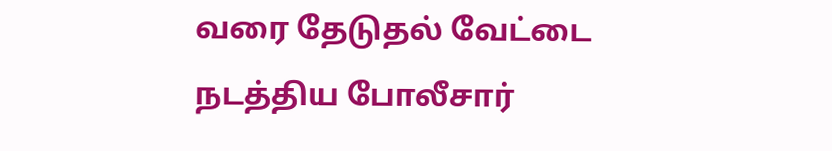வரை தேடுதல் வேட்டை நடத்திய போலீசார்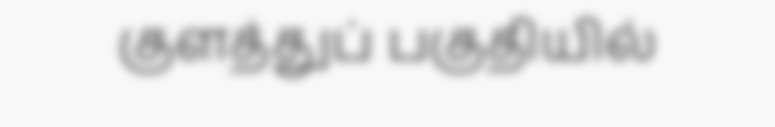குளத்துப் பகுதியில்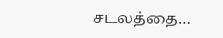சடலத்தை…